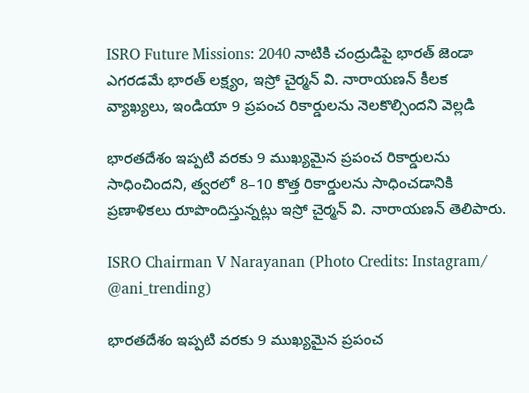ISRO Future Missions: 2040 నాటికి చంద్రుడిపై భారత్ జెండా ఎగరడమే భారత్ లక్ష్యం, ఇస్రో చైర్మన్ వి. నారాయణన్ కీలక వ్యాఖ్యలు, ఇండియా 9 ప్రపంచ రికార్డులను నెలకొల్సిందని వెల్లడి

భారతదేశం ఇప్పటి వరకు 9 ముఖ్యమైన ప్రపంచ రికార్డులను సాధించిందని, త్వరలో 8–10 కొత్త రికార్డులను సాధించడానికి ప్రణాళికలు రూపొందిస్తున్నట్లు ఇస్రో చైర్మన్ వి. నారాయణన్ తెలిపారు.

ISRO Chairman V Narayanan (Photo Credits: Instagram/ @ani_trending)

భారతదేశం ఇప్పటి వరకు 9 ముఖ్యమైన ప్రపంచ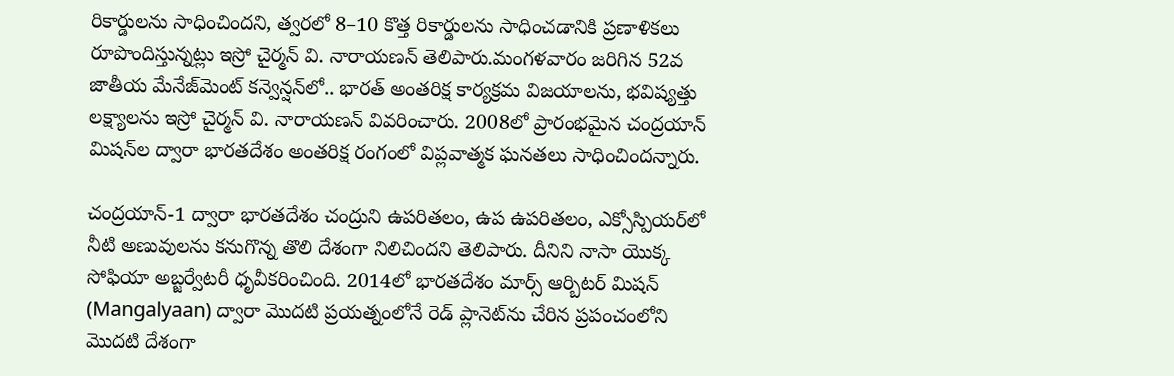రికార్డులను సాధించిందని, త్వరలో 8–10 కొత్త రికార్డులను సాధించడానికి ప్రణాళికలు రూపొందిస్తున్నట్లు ఇస్రో చైర్మన్ వి. నారాయణన్ తెలిపారు.మంగళవారం జరిగిన 52వ జాతీయ మేనేజ్‌మెంట్ కన్వెన్షన్‌లో.. భారత్ అంతరిక్ష కార్యక్రమ విజయాలను, భవిష్యత్తు లక్ష్యాలను ఇస్రో చైర్మన్ వి. నారాయణన్ వివరించారు. 2008లో ప్రారంభమైన చంద్రయాన్ మిషన్‌ల ద్వారా భారతదేశం అంతరిక్ష రంగంలో విప్లవాత్మక ఘనతలు సాధించిందన్నారు.

చంద్రయాన్-1 ద్వారా భారతదేశం చంద్రుని ఉపరితలం, ఉప ఉపరితలం, ఎక్సోస్పియర్‌లో నీటి అణువులను కనుగొన్న తొలి దేశంగా నిలిచిందని తెలిపారు. దీనిని నాసా యొక్క సోఫియా అబ్జర్వేటరీ ధృవీకరించింది. 2014లో భారతదేశం మార్స్ ఆర్బిటర్ మిషన్ (Mangalyaan) ద్వారా మొదటి ప్రయత్నంలోనే రెడ్ ప్లానెట్‌ను చేరిన ప్రపంచంలోని మొదటి దేశంగా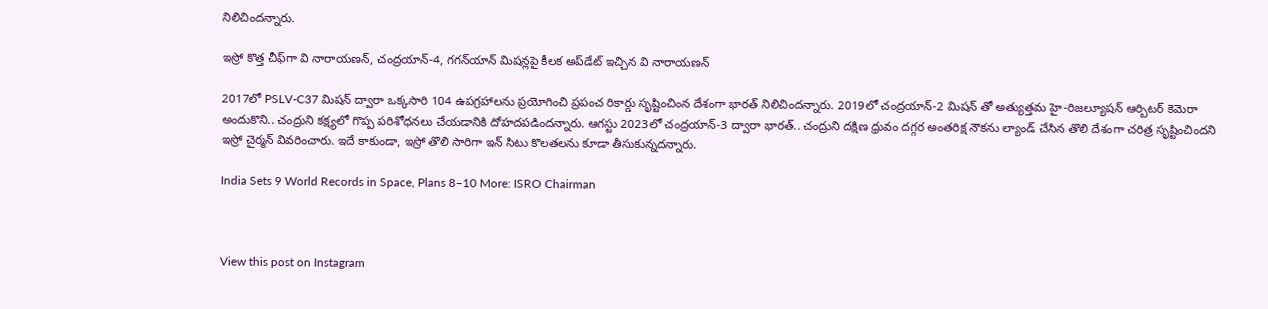నిలిచిందన్నారు.

ఇస్రో కొత్త చీఫ్‌గా వి నారాయణన్, చంద్రయాన్-4, గగన్‌యాన్ మిషన్లపై కీలక అప్‌డేట్ ఇచ్చిన వి నారాయణన్

2017లో PSLV-C37 మిషన్ ద్వారా ఒక్కసారి 104 ఉపగ్రహాలను ప్రయోగించి ప్రపంచ రికార్డు సృష్టించింన దేశంగా భారత్ నిలిచిందన్నారు. 2019లో చంద్రయాన్-2 మిషన్ తో అత్యుత్తమ హై-రిజల్యూషన్ ఆర్బిటర్ కెమెరా అందుకొని.. చంద్రుని కక్ష్యలో గొప్ప పరిశోధనలు చేయడానికి దోహదపడిందన్నారు. ఆగస్టు 2023లో చంద్రయాన్-3 ద్వారా భారత్.. చంద్రుని దక్షిణ ధ్రువం దగ్గర అంతరిక్ష నౌకను ల్యాండ్ చేసిన తొలి దేశంగా చరిత్ర సృష్టించిందని ఇస్రో చైర్మన్ వివరించారు. ఇదే కాకుండా, ఇస్రో తొలి సారిగా ఇన్ సిటు కొలతలను కూడా తీసుకున్నదన్నారు.

India Sets 9 World Records in Space, Plans 8–10 More: ISRO Chairman



View this post on Instagram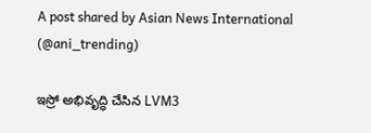A post shared by Asian News International (@ani_trending)

ఇస్రో అభివృద్ధి చేసిన LVM3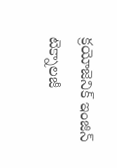క్రయోజెనిక్ ఇంజిన్ టెక్నాలజీ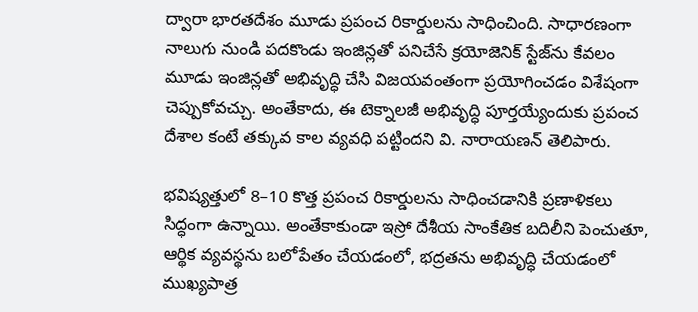ద్వారా భారతదేశం మూడు ప్రపంచ రికార్డులను సాధించింది. సాధారణంగా నాలుగు నుండి పదకొండు ఇంజిన్లతో పనిచేసే క్రయోజెనిక్ స్టేజ్‌ను కేవలం మూడు ఇంజిన్లతో అభివృద్ధి చేసి విజయవంతంగా ప్రయోగించడం విశేషంగా చెప్పుకోవచ్చు. అంతేకాదు, ఈ టెక్నాలజీ అభివృద్ధి పూర్తయ్యేందుకు ప్రపంచ దేశాల కంటే తక్కువ కాల వ్యవధి పట్టిందని వి. నారాయణన్ తెలిపారు.

భవిష్యత్తులో 8–10 కొత్త ప్రపంచ రికార్డులను సాధించడానికి ప్రణాళికలు సిద్ధంగా ఉన్నాయి. అంతేకాకుండా ఇస్రో దేశీయ సాంకేతిక బదిలీని పెంచుతూ, ఆర్థిక వ్యవస్థను బలోపేతం చేయడంలో, భద్రతను అభివృద్ధి చేయడంలో ముఖ్యపాత్ర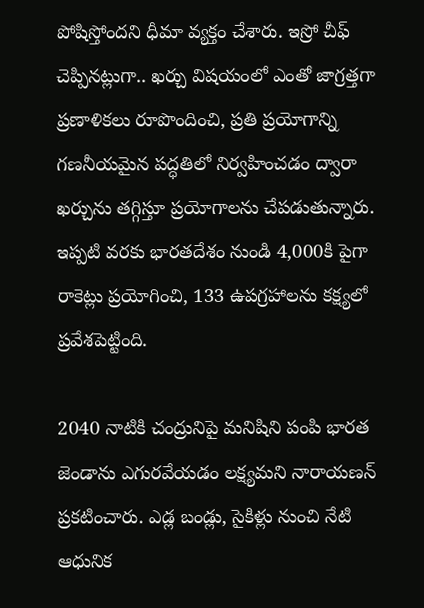పోషిస్తోందని ధీమా వ్యక్తం చేశారు. ఇస్రో చీఫ్ చెప్పినట్లుగా.. ఖర్చు విషయంలో ఎంతో జాగ్రత్తగా ప్రణాళికలు రూపొందించి, ప్రతి ప్రయోగాన్ని గణనీయమైన పద్ధతిలో నిర్వహించడం ద్వారా ఖర్చును తగ్గిస్తూ ప్రయోగాలను చేపడుతున్నారు. ఇప్పటి వరకు భారతదేశం నుండి 4,000కి పైగా రాకెట్లు ప్రయోగించి, 133 ఉపగ్రహాలను కక్ష్యలో ప్రవేశపెట్టింది.

2040 నాటికి చంద్రునిపై మనిషిని పంపి భారత జెండాను ఎగురవేయడం లక్ష్యమని నారాయణన్ ప్రకటించారు. ఎడ్ల బండ్లు, సైకిళ్లు నుంచి నేటి ఆధునిక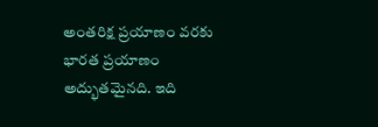అంతరిక్ష ప్రయాణం వరకు భారత ప్రయాణం అద్భుతమైనది. ఇది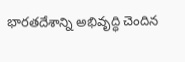భారతదేశాన్ని అభివృద్ధి చెందిన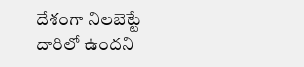దేశంగా నిలబెట్టే దారిలో ఉందని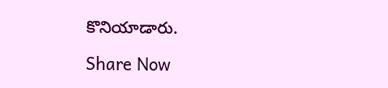కొనియాడారు.

Share Now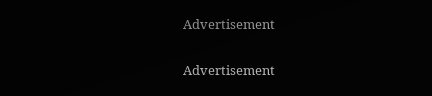Advertisement


Advertisement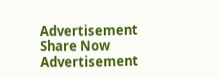Advertisement
Share Now
Advertisement